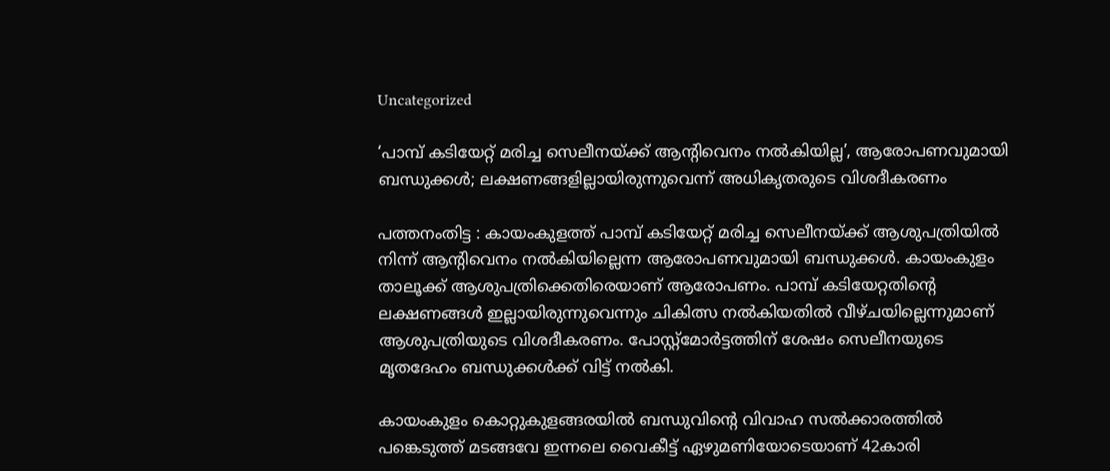Uncategorized

‘പാമ്പ് കടിയേറ്റ് മരിച്ച സെലീനയ്ക്ക് ആന്റിവെനം നൽകിയില്ല’, ആരോപണവുമായി ബന്ധുക്കൾ; ലക്ഷണങ്ങളില്ലായിരുന്നുവെന്ന് അധികൃതരുടെ വിശദീകരണം

പത്തനംതിട്ട : കായംകുളത്ത് പാമ്പ് കടിയേറ്റ് മരിച്ച സെലീനയ്ക്ക് ആശുപത്രിയിൽ നിന്ന് ആന്റിവെനം നൽകിയില്ലെന്ന ആരോപണവുമായി ബന്ധുക്കൾ. കായംകുളം താലൂക്ക് ആശുപത്രിക്കെതിരെയാണ് ആരോപണം. പാമ്പ് കടിയേറ്റതിന്റെ ലക്ഷണങ്ങൾ ഇല്ലായിരുന്നുവെന്നും ചികിത്സ നൽകിയതിൽ വീഴ്ചയില്ലെന്നുമാണ് ആശുപത്രിയുടെ വിശദീകരണം. പോസ്റ്റ്‌മോർട്ടത്തിന് ശേഷം സെലീനയുടെ മൃതദേഹം ബന്ധുക്കൾക്ക് വിട്ട് നൽകി.

കായംകുളം കൊറ്റുകുളങ്ങരയിൽ ബന്ധുവിന്റെ വിവാഹ സൽക്കാരത്തിൽ പങ്കെടുത്ത് മടങ്ങവേ ഇന്നലെ വൈകീട്ട് ഏഴുമണിയോടെയാണ് 42കാരി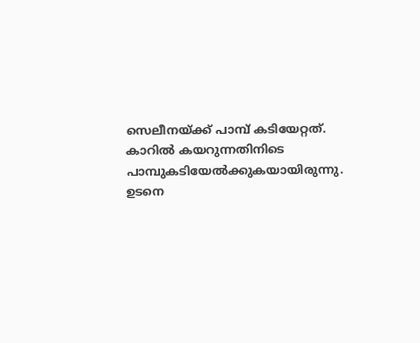സെലീനയ്ക്ക് പാമ്പ് കടിയേറ്റത്. കാറിൽ കയറുന്നതിനിടെ പാമ്പുകടിയേൽക്കുകയായിരുന്നു. ഉടനെ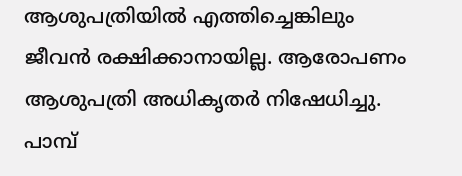ആശുപത്രിയിൽ എത്തിച്ചെങ്കിലും ജീവൻ രക്ഷിക്കാനായില്ല. ആരോപണം ആശുപത്രി അധികൃതർ നിഷേധിച്ചു. പാമ്പ്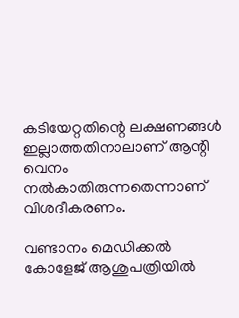കടിയേറ്റതിന്റെ ലക്ഷണങ്ങൾ ഇല്ലാത്തതിനാലാണ് ആന്റി വെനം നൽകാതിരുന്നതെന്നാണ് വിശദീകരണം.

വണ്ടാനം മെഡിക്കൽ കോളേജ് ആശുപത്രിയിൽ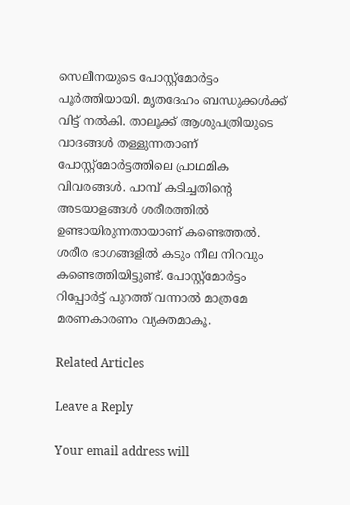സെലീനയുടെ പോസ്റ്റ്മോർട്ടം പൂർത്തിയായി. മൃതദേഹം ബന്ധുക്കൾക്ക് വിട്ട് നൽകി. താലൂക്ക് ആശുപത്രിയുടെ വാദങ്ങൾ തള്ളുന്നതാണ് പോസ്റ്റ്‌മോർട്ടത്തിലെ പ്രാഥമിക വിവരങ്ങൾ. പാമ്പ് കടിച്ചതിന്റെ അടയാളങ്ങൾ ശരീരത്തിൽ ഉണ്ടായിരുന്നതായാണ് കണ്ടെത്തൽ. ശരീര ഭാഗങ്ങളിൽ കടും നീല നിറവും കണ്ടെത്തിയിട്ടുണ്ട്. പോസ്റ്റ്‌മോർട്ടം റിപ്പോർട്ട് പുറത്ത് വന്നാൽ മാത്രമേ മരണകാരണം വ്യക്തമാകൂ.

Related Articles

Leave a Reply

Your email address will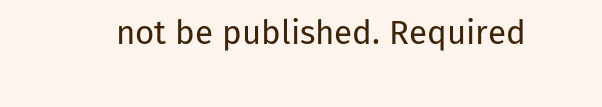not be published. Required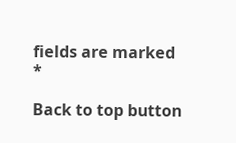fields are marked *

Back to top button